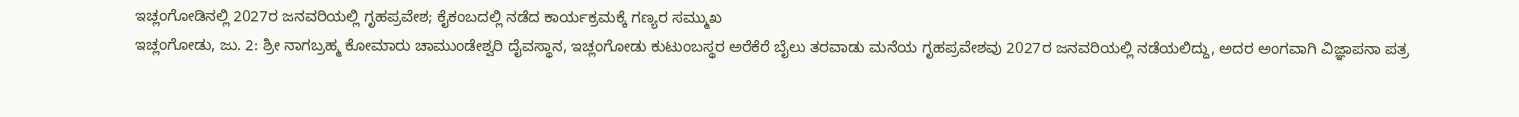ಇಚ್ಲಂಗೋಡಿನಲ್ಲಿ 2027ರ ಜನವರಿಯಲ್ಲಿ ಗೃಹಪ್ರವೇಶ; ಕೈಕಂಬದಲ್ಲಿ ನಡೆದ ಕಾರ್ಯಕ್ರಮಕ್ಕೆ ಗಣ್ಯರ ಸಮ್ಮುಖ
ಇಚ್ಲಂಗೋಡು, ಜು. 2: ಶ್ರೀ ನಾಗಬ್ರಹ್ಮ ಕೋಮಾರು ಚಾಮುಂಡೇಶ್ವರಿ ದೈವಸ್ಥಾನ, ಇಚ್ಲಂಗೋಡು ಕುಟುಂಬಸ್ಥರ ಅರೆಕೆರೆ ಬೈಲು ತರವಾಡು ಮನೆಯ ಗೃಹಪ್ರವೇಶವು 2027ರ ಜನವರಿಯಲ್ಲಿ ನಡೆಯಲಿದ್ದು, ಅದರ ಅಂಗವಾಗಿ ವಿಜ್ಞಾಪನಾ ಪತ್ರ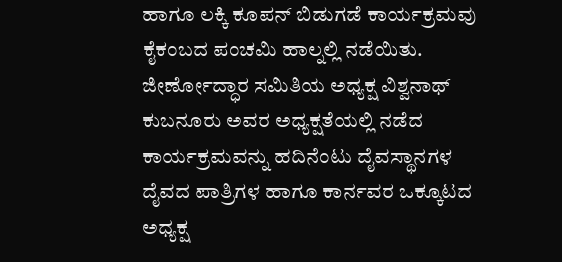ಹಾಗೂ ಲಕ್ಕಿ ಕೂಪನ್ ಬಿಡುಗಡೆ ಕಾರ್ಯಕ್ರಮವು ಕೈಕಂಬದ ಪಂಚಮಿ ಹಾಲ್ನಲ್ಲಿ ನಡೆಯಿತು.
ಜೀರ್ಣೋದ್ಧಾರ ಸಮಿತಿಯ ಅಧ್ಯಕ್ಷ ವಿಶ್ವನಾಥ್ ಕುಬನೂರು ಅವರ ಅಧ್ಯಕ್ಷತೆಯಲ್ಲಿ ನಡೆದ ಕಾರ್ಯಕ್ರಮವನ್ನು ಹದಿನೆಂಟು ದೈವಸ್ಥಾನಗಳ ದೈವದ ಪಾತ್ರಿಗಳ ಹಾಗೂ ಕಾರ್ನವರ ಒಕ್ಕೂಟದ ಅಧ್ಯಕ್ಷ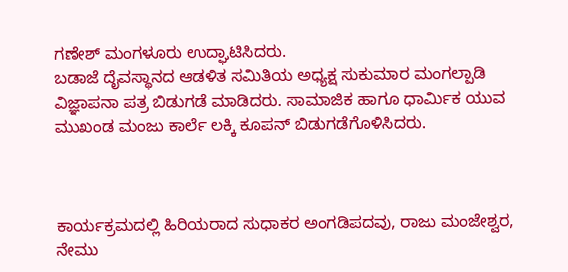ಗಣೇಶ್ ಮಂಗಳೂರು ಉದ್ಘಾಟಿಸಿದರು.
ಬಡಾಜೆ ದೈವಸ್ಥಾನದ ಆಡಳಿತ ಸಮಿತಿಯ ಅಧ್ಯಕ್ಷ ಸುಕುಮಾರ ಮಂಗಲ್ಪಾಡಿ ವಿಜ್ಞಾಪನಾ ಪತ್ರ ಬಿಡುಗಡೆ ಮಾಡಿದರು. ಸಾಮಾಜಿಕ ಹಾಗೂ ಧಾರ್ಮಿಕ ಯುವ ಮುಖಂಡ ಮಂಜು ಕಾರ್ಲೆ ಲಕ್ಕಿ ಕೂಪನ್ ಬಿಡುಗಡೆಗೊಳಿಸಿದರು.



ಕಾರ್ಯಕ್ರಮದಲ್ಲಿ ಹಿರಿಯರಾದ ಸುಧಾಕರ ಅಂಗಡಿಪದವು, ರಾಜು ಮಂಜೇಶ್ವರ, ನೇಮು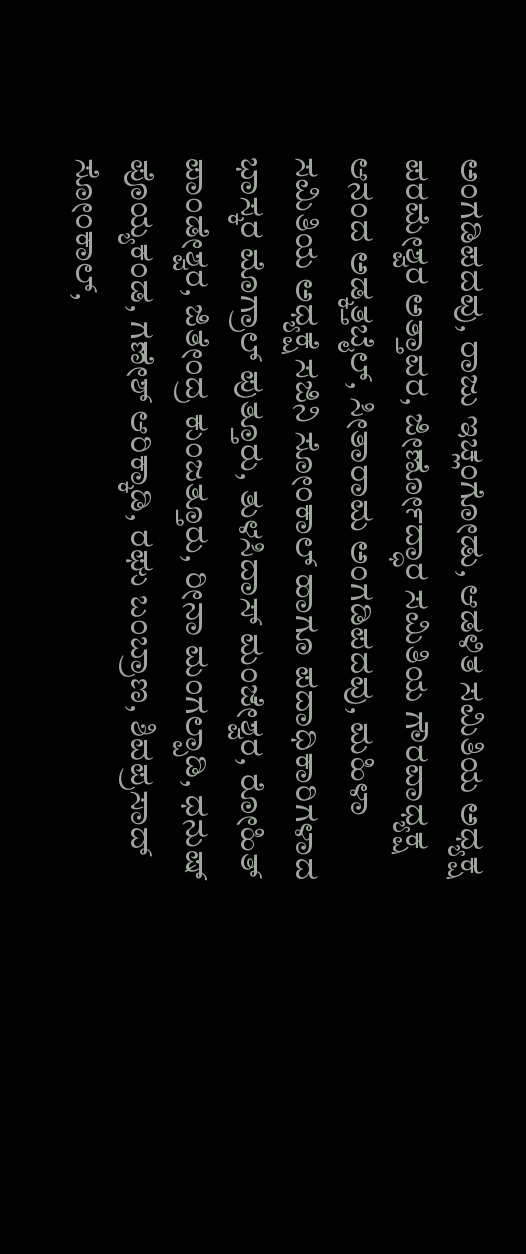ಅಂಗಡಿಪದವು, ರಾಜು ಇಚ್ಲಂಗೋಡು, ಆಡಳಿತ ಸಮಿತಿಯ ಅಧ್ಯಕ್ಷ ಪರಮೇಶ್ವರ ಅತ್ತಾವರ, ಜೀರ್ಣೋದ್ಧಾರ ಸಮಿತಿಯ ಗೌರವಾಧ್ಯಕ್ಷ ಆನಂದ ಅಡ್ಕತ್ತಬೈಲ್, ಸೀತಾರಾಮ ಅಂಗಡಿಪದವು, ಮಹಿಳಾ ಸಮಿತಿಯ ಅಧ್ಯಕ್ಷೆ ಸಜಿನಿ ಸೋಂಕಾಲ್ ಹಾಗೂ ಪದಾಧಿಕಾರಿಗಳಾದ ಭಾಸ್ಕರ ಮೊಗ್ರಾಲ್ ಪುತ್ತೂರು, ತುಳಸಿದಾಸ್ ಮಂಜೇಶ್ವರ, ರೋಹಿತ್ ಪಾಂಡೇಶ್ವರ, ಜಿತೇಂದ್ರ ಕುಂಜತ್ತೂರು, ರೀನಾ ಮಂಗಲ್ಪಾಡಿ, ಧನುಷ್ ಪೊಯ್ಯಕಂಡ, ಗಣೇಶ್ ಆರಿಕ್ಕಾಡಿ, ರಘು ಬಂಬ್ರಾಣ, ಶಿವಪ್ರಸಾದ್ ಸೋಂಕಾಲ್,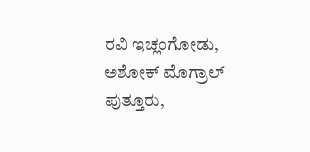ರವಿ ಇಚ್ಲಂಗೋಡು, ಅಶೋಕ್ ಮೊಗ್ರಾಲ್ ಪುತ್ತೂರು,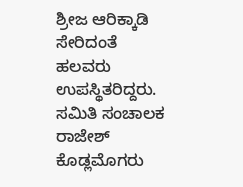ಶ್ರೀಜ ಆರಿಕ್ಕಾಡಿ ಸೇರಿದಂತೆ ಹಲವರು ಉಪಸ್ಥಿತರಿದ್ದರು.
ಸಮಿತಿ ಸಂಚಾಲಕ ರಾಜೇಶ್ ಕೊಡ್ಲಮೊಗರು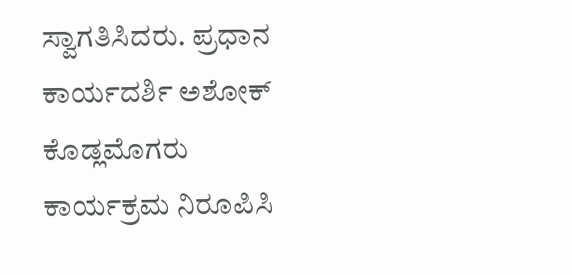ಸ್ವಾಗತಿಸಿದರು. ಪ್ರಧಾನ ಕಾರ್ಯದರ್ಶಿ ಅಶೋಕ್ ಕೊಡ್ಲಮೊಗರು ಕಾರ್ಯಕ್ರಮ ನಿರೂಪಿಸಿ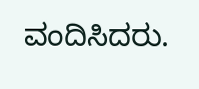ವಂದಿಸಿದರು.